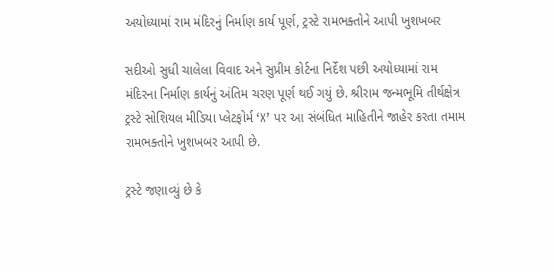અયોધ્યામાં રામ મંદિરનું નિર્માણ કાર્ય પૂર્ણ, ટ્રસ્ટે રામભક્તોને આપી ખુશખબર

સદીઓ સુધી ચાલેલા વિવાદ અને સુપ્રીમ કોર્ટના નિર્દેશ પછી અયોધ્યામાં રામ મંદિરના નિર્માણ કાર્યનું અંતિમ ચરણ પૂર્ણ થઈ ગયું છે. શ્રીરામ જન્મભૂમિ તીર્થક્ષેત્ર ટ્રસ્ટે સોશિયલ મીડિયા પ્લેટફોર્મ ‘X’ પર આ સંબંધિત માહિતીને જાહેર કરતા તમામ રામભક્તોને ખુશખબર આપી છે.

ટ્રસ્ટે જણાવ્યું છે કે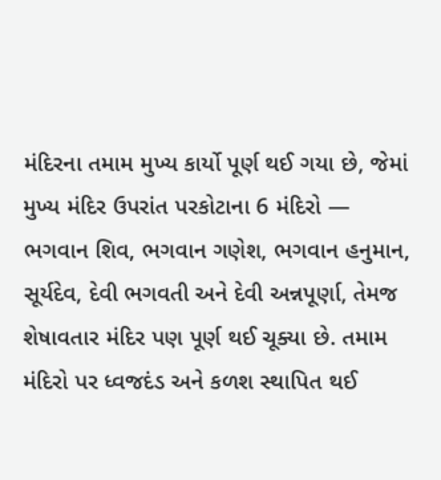મંદિરના તમામ મુખ્ય કાર્યો પૂર્ણ થઈ ગયા છે, જેમાં મુખ્ય મંદિર ઉપરાંત પરકોટાના 6 મંદિરો — ભગવાન શિવ, ભગવાન ગણેશ, ભગવાન હનુમાન, સૂર્યદેવ, દેવી ભગવતી અને દેવી અન્નપૂર્ણા, તેમજ શેષાવતાર મંદિર પણ પૂર્ણ થઈ ચૂક્યા છે. તમામ મંદિરો પર ધ્વજદંડ અને કળશ સ્થાપિત થઈ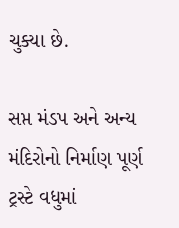ચુક્યા છે.

સપ્ત મંડપ અને અન્ય મંદિરોનો નિર્માણ પૂર્ણ
ટ્રસ્ટે વધુમાં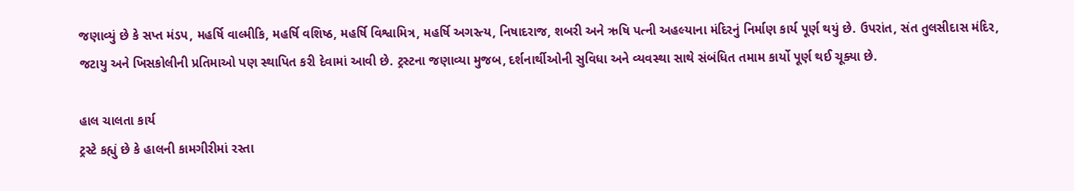જણાવ્યું છે કે સપ્ત મંડપ, મહર્ષિ વાલ્મીકિ, મહર્ષિ વશિષ્ઠ, મહર્ષિ વિશ્વામિત્ર, મહર્ષિ અગસ્ત્ય, નિષાદરાજ, શબરી અને ઋષિ પત્ની અહલ્યાના મંદિરનું નિર્માણ કાર્ય પૂર્ણ થયું છે. ઉપરાંત, સંત તુલસીદાસ મંદિર, જટાયુ અને ખિસકોલીની પ્રતિમાઓ પણ સ્થાપિત કરી દેવામાં આવી છે. ટ્રસ્ટના જણાવ્યા મુજબ, દર્શનાર્થીઓની સુવિધા અને વ્યવસ્થા સાથે સંબંધિત તમામ કાર્યો પૂર્ણ થઈ ચૂક્યા છે.

હાલ ચાલતા કાર્ય
ટ્રસ્ટે કહ્યું છે કે હાલની કામગીરીમાં રસ્તા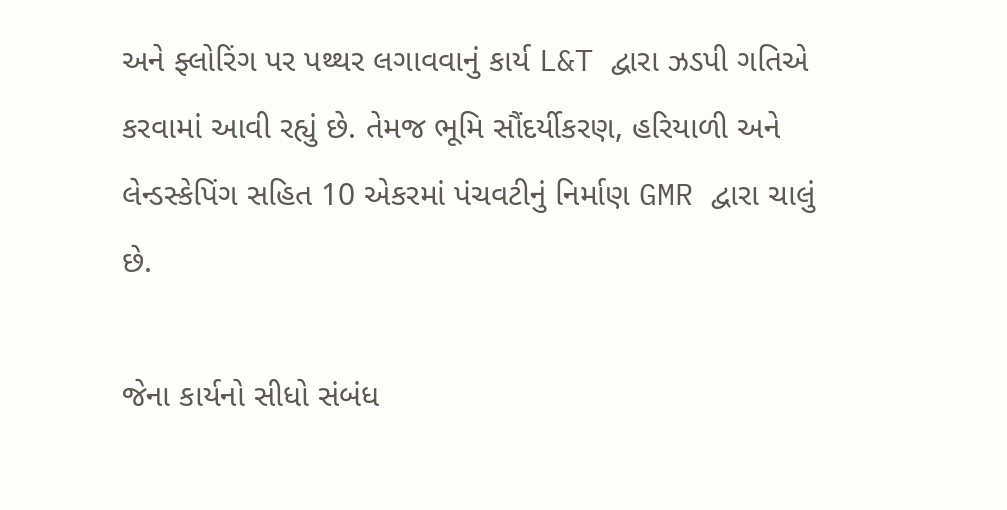અને ફ્લોરિંગ પર પથ્થર લગાવવાનું કાર્ય L&T દ્વારા ઝડપી ગતિએ કરવામાં આવી રહ્યું છે. તેમજ ભૂમિ સૌંદર્યીકરણ, હરિયાળી અને લેન્ડસ્કેપિંગ સહિત 10 એકરમાં પંચવટીનું નિર્માણ GMR દ્વારા ચાલું છે.

જેના કાર્યનો સીધો સંબંધ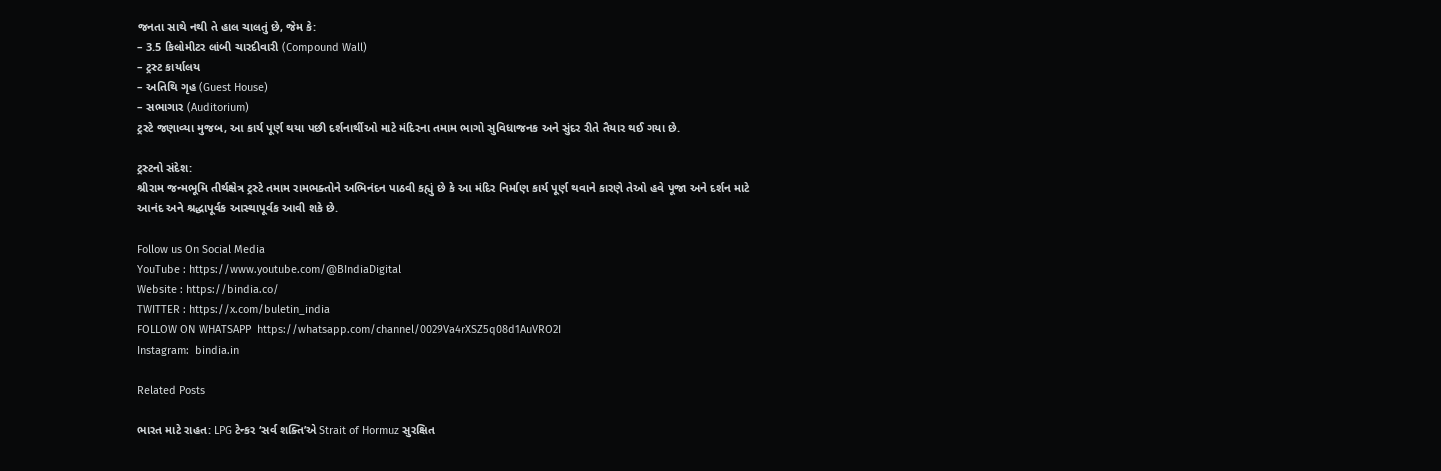જનતા સાથે નથી તે હાલ ચાલતું છે, જેમ કે:
– 3.5 કિલોમીટર લાંબી ચારદીવારી (Compound Wall)
– ટ્રસ્ટ કાર્યાલય
– અતિથિ ગૃહ (Guest House)
– સભાગાર (Auditorium)
ટ્રસ્ટે જણાવ્યા મુજબ, આ કાર્ય પૂર્ણ થયા પછી દર્શનાર્થીઓ માટે મંદિરના તમામ ભાગો સુવિધાજનક અને સુંદર રીતે તૈયાર થઈ ગયા છે.

ટ્રસ્ટનો સંદેશ:
શ્રીરામ જન્મભૂમિ તીર્થક્ષેત્ર ટ્રસ્ટે તમામ રામભક્તોને અભિનંદન પાઠવી કહ્યું છે કે આ મંદિર નિર્માણ કાર્ય પૂર્ણ થવાને કારણે તેઓ હવે પૂજા અને દર્શન માટે આનંદ અને શ્રદ્ધાપૂર્વક આસ્થાપૂર્વક આવી શકે છે.

Follow us On Social Media
YouTube : https://www.youtube.com/@BIndiaDigital
Website : https://bindia.co/
TWITTER : https://x.com/buletin_india
FOLLOW ON WHATSAPP  https://whatsapp.com/channel/0029Va4rXSZ5q08d1AuVRO2I
Instagram:  bindia.in

Related Posts

ભારત માટે રાહત: LPG ટેન્કર ‘સર્વ શક્તિ’એ Strait of Hormuz સુરક્ષિત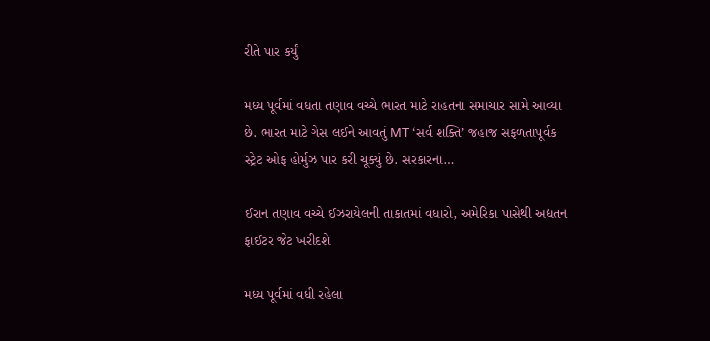રીતે પાર કર્યું

મધ્ય પૂર્વમાં વધતા તણાવ વચ્ચે ભારત માટે રાહતના સમાચાર સામે આવ્યા છે. ભારત માટે ગેસ લઈને આવતું MT ‘સર્વ શક્તિ’ જહાજ સફળતાપૂર્વક સ્ટ્રેટ ઓફ હોર્મુઝ પાર કરી ચૂક્યું છે. સરકારના…

ઈરાન તણાવ વચ્ચે ઈઝરાયેલની તાકાતમાં વધારો, અમેરિકા પાસેથી અદ્યતન ફાઈટર જેટ ખરીદશે

મધ્ય પૂર્વમાં વધી રહેલા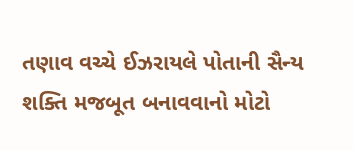તણાવ વચ્ચે ઈઝરાયલે પોતાની સૈન્ય શક્તિ મજબૂત બનાવવાનો મોટો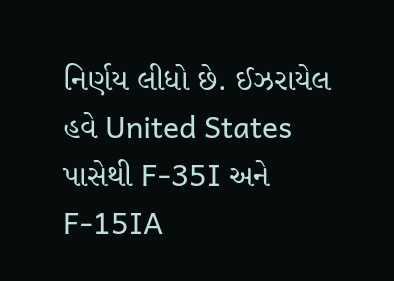નિર્ણય લીધો છે. ઈઝરાયેલ હવે United States પાસેથી F-35I અને F-15IA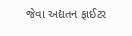જેવા અદ્યતન ફાઈટર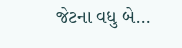જેટના વધુ બે…